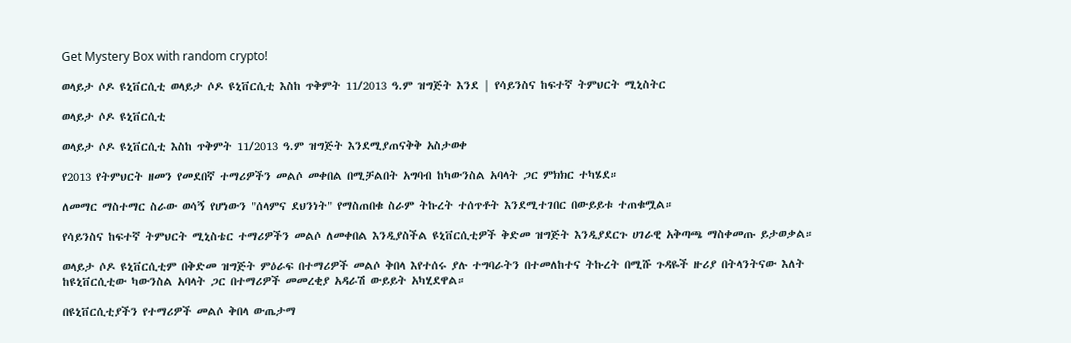Get Mystery Box with random crypto!

ወላይታ ሶዶ ዩኒቨርሲቲ ወላይታ ሶዶ ዩኒቨርሲቲ እስከ ጥቅምት 11/2013 ዓ.ም ዝግጅት እንደ | የሳይንስና ከፍተኛ ትምህርት ሚኒስትር

ወላይታ ሶዶ ዩኒቨርሲቲ

ወላይታ ሶዶ ዩኒቨርሲቲ እስከ ጥቅምት 11/2013 ዓ.ም ዝግጅት እንደሚያጠናቅቅ አስታወቀ

የ2013 የትምህርት ዘመን የመደበኛ ተማሪዎችን መልሶ መቀበል በሚቻልበት አግባብ ከካውንስል አባላት ጋር ምክክር ተካሄደ።

ለመማር ማስተማር ስራው ወሳኝ የሆነውን "ሰላምና ደህንነት" የማስጠበቁ ስራም ትኩረት ተሰጥቶት እንደሚተገበር በውይይቱ ተጠቁሟል።

የሳይንስና ከፍተኛ ትምህርት ሚኒስቴር ተማሪዎችን መልሶ ለመቀበል እንዲያስችል ዩኒቨርሲቲዎች ቅድመ ዝግጅት እንዲያደርጉ ሀገራዊ አቅጣጫ ማስቀመጡ ይታወቃል።

ወላይታ ሶዶ ዩኒቨርሲቲም በቅድመ ዝግጅት ምዕራፍ በተማሪዎች መልሶ ቅበላ እየተሰሩ ያሉ ተግባራትን በተመለከተና ትኩረት በሚሹ ጉዳዬች ዙሪያ በትላንትናው እለት ከዩኒቨርሲቲው ካውንስል አባላት ጋር በተማሪዎች መመረቂያ አዳራሽ ውይይት አካሂደዋል።

በዩኒቨርሲቲያችን የተማሪዎች መልሶ ቅበላ ውጤታማ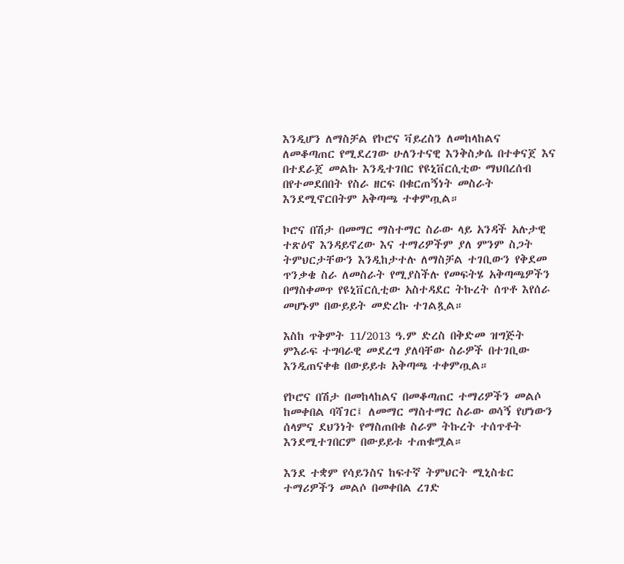እንዲሆን ለማስቻል የኮሮና ቫይረስን ለመከላከልና ለመቆጣጠር የሚደረገው ሁለንተናዊ እንቅስቃሴ በተቀናጀ እና በተደራጀ መልኩ እንዲተገበር የዩኒቨርሲቲው ማህበረሰብ በየተመደበበት የስራ ዘርፍ በቁርጠኝነት መስራት እንደሚኖርበትም አቅጣጫ ተቀምጧል።

ኮሮና በሽታ በመማር ማስተማር ስራው ላይ አንዳች አሉታዊ ተጽዕኖ እንዳይኖረው እና ተማሪዎችም ያለ ምንም ስጋት ትምህርታቸውን እንዲከታተሉ ለማስቻል ተገቢውን የቅደመ ጥንቃቄ ስራ ለመስራት የሚያስችሉ የመፍትሄ አቅጣጫዎችን በማስቀመጥ የዩኒቨርሲቲው አስተዳደር ትኩረት ሰጥቶ እየሰራ መሆኑም በውይይት መድረኩ ተገልጿል።

እስከ ጥቅምት 11/2013 ዓ.ም ድረስ በቅድመ ዝግጅት ምእራፍ ተግባራዊ መደረግ ያለባቸው ስራዎች በተገቢው እንዲጠናቀቁ በውይይቱ አቅጣጫ ተቀምጧል።

የኮሮና በሽታ በመከላከልና በመቆጣጠር ተማሪዎችን መልሶ ከመቀበል ባሻገር፤ ለመማር ማስተማር ስራው ወሳኝ የሆነውን ሰላምና ደህንነት የማስጠበቁ ስራም ትኩረት ተሰጥቶት እንደሚተገበርም በውይይቱ ተጠቁሟል።

እንደ ተቋም የሳይንስና ከፍተኛ ትምህርት ሚኒስቴር ተማሪዎችን መልሶ በመቀበል ረገድ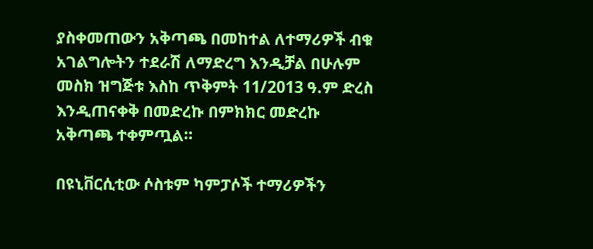ያስቀመጠውን አቅጣጫ በመከተል ለተማሪዎች ብቁ አገልግሎትን ተደራሽ ለማድረግ እንዲቻል በሁሉም መስክ ዝግጅቱ እስከ ጥቅምት 11/2013 ዓ.ም ድረስ እንዲጠናቀቅ በመድረኩ በምክክር መድረኩ አቅጣጫ ተቀምጧል።

በዩኒቨርሲቲው ሶስቱም ካምፓሶች ተማሪዎችን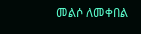መልሶ ለመቀበል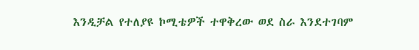እንዲቻል የተለያዩ ኮሚቴዎች ተዋቅረው ወደ ስራ እንደተገባም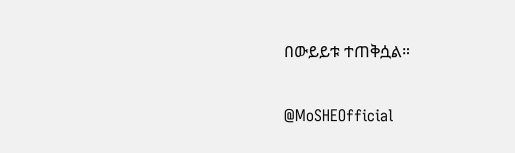በውይይቱ ተጠቅሷል።

@MoSHEOfficial